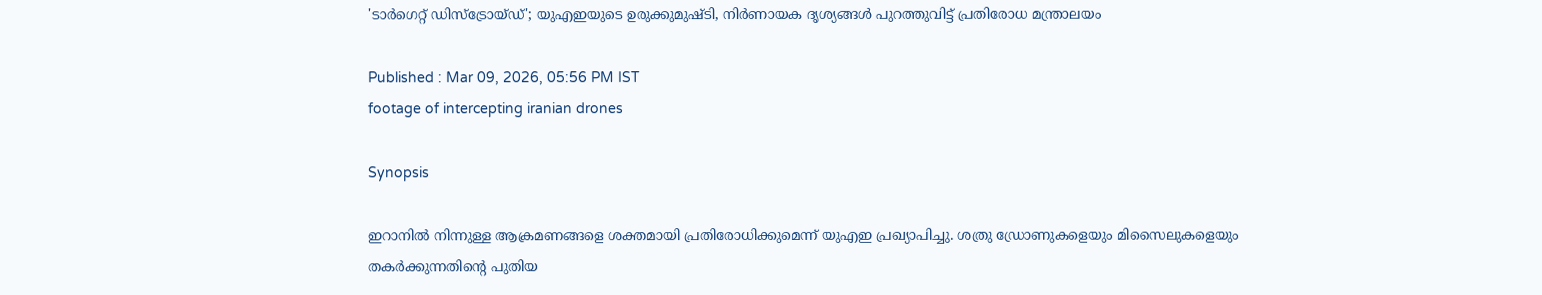'ടാർഗെറ്റ് ഡിസ്ട്രോയ്ഡ്'; യുഎഇയുടെ ഉരുക്കുമുഷ്ടി, നിർണായക ദൃശ്യങ്ങൾ പുറത്തുവിട്ട് പ്രതിരോധ മന്ത്രാലയം

Published : Mar 09, 2026, 05:56 PM IST
footage of intercepting iranian drones

Synopsis

ഇറാനിൽ നിന്നുള്ള ആക്രമണങ്ങളെ ശക്തമായി പ്രതിരോധിക്കുമെന്ന് യുഎഇ പ്രഖ്യാപിച്ചു. ശത്രു ഡ്രോണുകളെയും മിസൈലുകളെയും തകർക്കുന്നതിന്റെ പുതിയ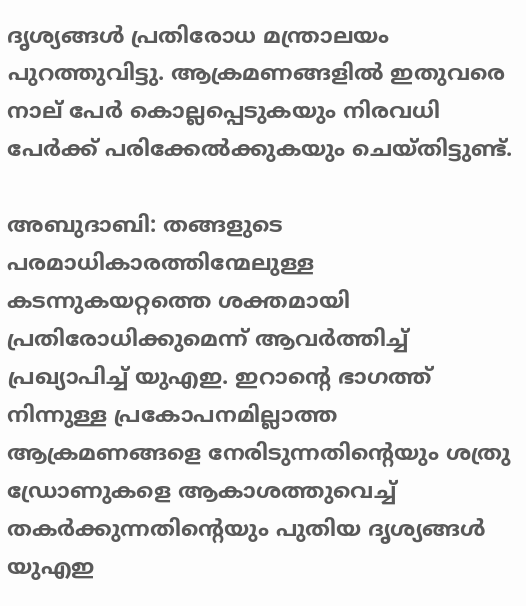ദൃശ്യങ്ങൾ പ്രതിരോധ മന്ത്രാലയം പുറത്തുവിട്ടു. ആക്രമണങ്ങളിൽ ഇതുവരെ നാല് പേർ കൊല്ലപ്പെടുകയും നിരവധി പേർക്ക് പരിക്കേൽക്കുകയും ചെയ്തിട്ടുണ്ട്.

അബുദാബി: തങ്ങളുടെ പരമാധികാരത്തിന്മേലുള്ള കടന്നുകയറ്റത്തെ ശക്തമായി പ്രതിരോധിക്കുമെന്ന് ആവർത്തിച്ച് പ്രഖ്യാപിച്ച് യുഎഇ. ഇറാന്റെ ഭാഗത്ത് നിന്നുള്ള പ്രകോപനമില്ലാത്ത ആക്രമണങ്ങളെ നേരിടുന്നതിന്റെയും ശത്രു ഡ്രോണുകളെ ആകാശത്തുവെച്ച് തകർക്കുന്നതിന്റെയും പുതിയ ദൃശ്യങ്ങൾ യുഎഇ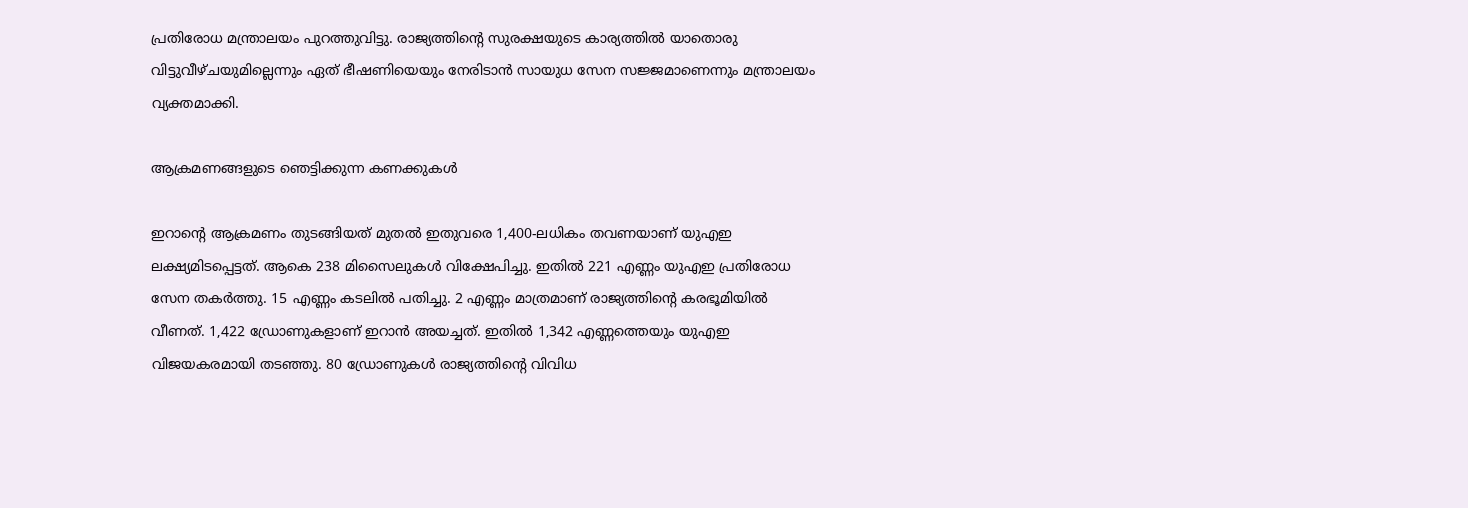പ്രതിരോധ മന്ത്രാലയം പുറത്തുവിട്ടു. രാജ്യത്തിന്റെ സുരക്ഷയുടെ കാര്യത്തിൽ യാതൊരു വിട്ടുവീഴ്ചയുമില്ലെന്നും ഏത് ഭീഷണിയെയും നേരിടാൻ സായുധ സേന സജ്ജമാണെന്നും മന്ത്രാലയം വ്യക്തമാക്കി.

ആക്രമണങ്ങളുടെ ഞെട്ടിക്കുന്ന കണക്കുകൾ

ഇറാന്റെ ആക്രമണം തുടങ്ങിയത് മുതൽ ഇതുവരെ 1,400-ലധികം തവണയാണ് യുഎഇ ലക്ഷ്യമിടപ്പെട്ടത്. ആകെ 238 മിസൈലുകൾ വിക്ഷേപിച്ചു. ഇതിൽ 221 എണ്ണം യുഎഇ പ്രതിരോധ സേന തകർത്തു. 15 എണ്ണം കടലിൽ പതിച്ചു. 2 എണ്ണം മാത്രമാണ് രാജ്യത്തിന്റെ കരഭൂമിയിൽ വീണത്. 1,422 ഡ്രോണുകളാണ് ഇറാൻ അയച്ചത്. ഇതിൽ 1,342 എണ്ണത്തെയും യുഎഇ വിജയകരമായി തടഞ്ഞു. 80 ഡ്രോണുകൾ രാജ്യത്തിന്റെ വിവിധ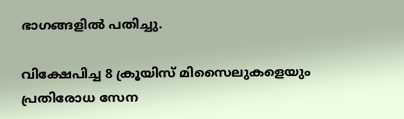ഭാഗങ്ങളിൽ പതിച്ചു.

വിക്ഷേപിച്ച 8 ക്രൂയിസ് മിസൈലുകളെയും പ്രതിരോധ സേന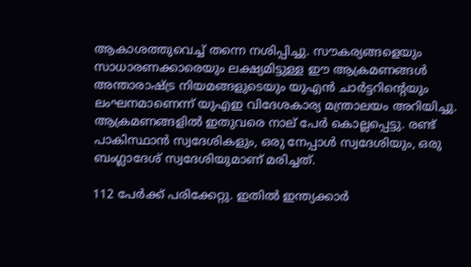ആകാശത്തുവെച്ച് തന്നെ നശിപ്പിച്ചു. സൗകര്യങ്ങളെയും സാധാരണക്കാരെയും ലക്ഷ്യമിട്ടുള്ള ഈ ആക്രമണങ്ങൾ അന്താരാഷ്ട്ര നിയമങ്ങളുടെയും യുഎൻ ചാർട്ടറിന്റെയും ലംഘനമാണെന്ന് യുഎഇ വിദേശകാര്യ മന്ത്രാലയം അറിയിച്ചു. ആക്രമണങ്ങളിൽ ഇതുവരെ നാല് പേർ കൊല്ലപ്പെട്ടു. രണ്ട് പാകിസ്ഥാൻ സ്വദേശികളും, ഒരു നേപ്പാൾ സ്വദേശിയും, ഒരു ബംഗ്ലാദേശ് സ്വദേശിയുമാണ് മരിച്ചത്.

112 പേർക്ക് പരിക്കേറ്റു. ഇതിൽ ഇന്ത്യക്കാർ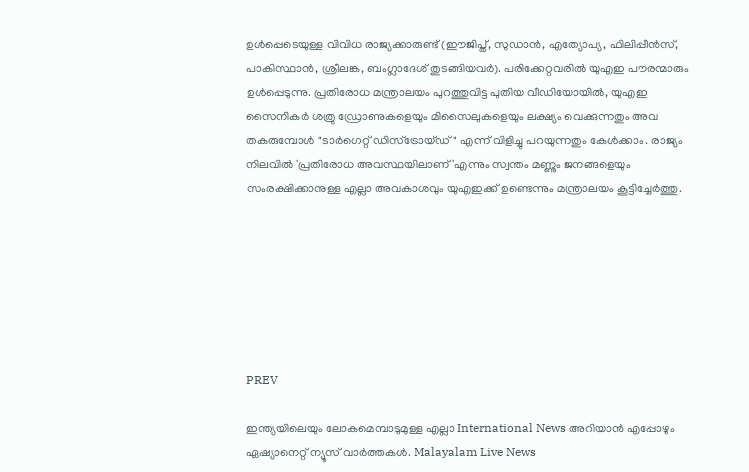ഉൾപ്പെടെയുള്ള വിവിധ രാജ്യക്കാരുണ്ട് (ഈജിപ്ത്, സുഡാൻ, എത്യോപ്യ, ഫിലിപ്പീൻസ്, പാകിസ്ഥാൻ, ശ്രീലങ്ക, ബംഗ്ലാദേശ് തുടങ്ങിയവർ). പരിക്കേറ്റവരിൽ യുഎഇ പൗരന്മാരും ഉൾപ്പെടുന്നു. പ്രതിരോധ മന്ത്രാലയം പുറത്തുവിട്ട പുതിയ വീഡിയോയിൽ, യുഎഇ സൈനികർ ശത്രു ഡ്രോണുകളെയും മിസൈലുകളെയും ലക്ഷ്യം വെക്കുന്നതും അവ തകരുമ്പോൾ "ടാർഗെറ്റ് ഡിസ്ട്രോയ്ഡ്" എന്ന് വിളിച്ചു പറയുന്നതും കേൾക്കാം. രാജ്യം നിലവിൽ 'പ്രതിരോധ അവസ്ഥയിലാണ്'എന്നും സ്വന്തം മണ്ണും ജനങ്ങളെയും സംരക്ഷിക്കാനുള്ള എല്ലാ അവകാശവും യുഎഇക്ക് ഉണ്ടെന്നും മന്ത്രാലയം കൂട്ടിച്ചേർത്തു.







PREV

ഇന്ത്യയിലെയും ലോകമെമ്പാടുമുള്ള എല്ലാ International News അറിയാൻ എപ്പോഴും ഏഷ്യാനെറ്റ് ന്യൂസ് വാർത്തകൾ. Malayalam Live News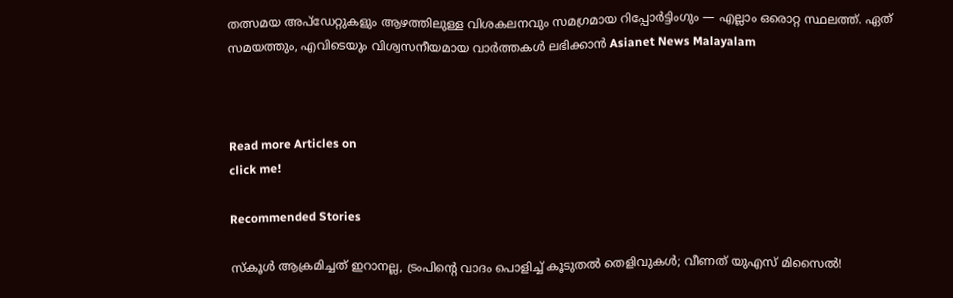തത്സമയ അപ്‌ഡേറ്റുകളും ആഴത്തിലുള്ള വിശകലനവും സമഗ്രമായ റിപ്പോർട്ടിംഗും — എല്ലാം ഒരൊറ്റ സ്ഥലത്ത്. ഏത് സമയത്തും, എവിടെയും വിശ്വസനീയമായ വാർത്തകൾ ലഭിക്കാൻ Asianet News Malayalam



Read more Articles on
click me!

Recommended Stories

സ്‌കൂള്‍ ആക്രമിച്ചത് ഇറാനല്ല, ട്രംപിന്റെ വാദം പൊളിച്ച് കൂടുതല്‍ തെളിവുകള്‍; വീണത് യുഎസ് മിസൈല്‍!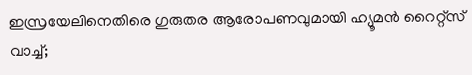ഇസ്രയേലിനെതിരെ ഗുരുതര ആരോപണവുമായി ഹ്യൂമൻ റൈറ്റ്സ് വാച്ച്;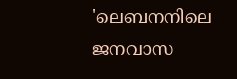'ലെബനനിലെ ജനവാസ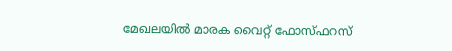മേഖലയിൽ മാരക വൈറ്റ് ഫോസ്ഫറസ്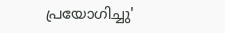പ്രയോഗിച്ചു'